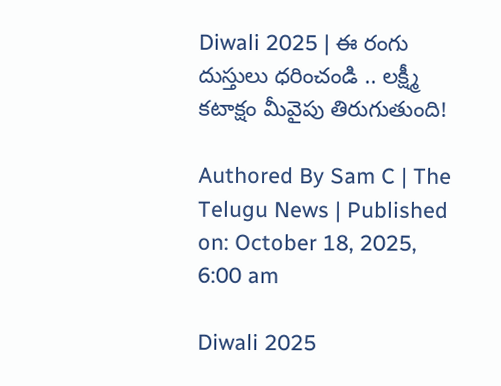Diwali 2025 | ఈ రంగు దుస్తులు ధరించండి .. లక్ష్మీ కటాక్షం మీవైపు తిరుగుతుంది!

Authored By Sam C | The Telugu News | Published on: October 18, 2025, 6:00 am

Diwali 2025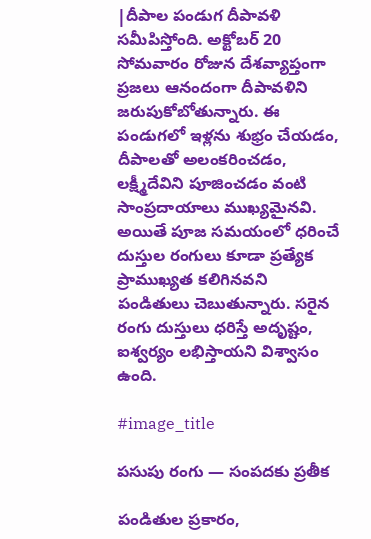|దీపాల పండుగ దీపావళి సమీపిస్తోంది. అక్టోబర్ 20 సోమవారం రోజున దేశవ్యాప్తంగా ప్రజలు ఆనందంగా దీపావళిని జరుపుకోబోతున్నారు. ఈ పండుగలో ఇళ్లను శుభ్రం చేయడం, దీపాలతో అలంకరించడం, లక్ష్మీదేవిని పూజించడం వంటి సాంప్రదాయాలు ముఖ్యమైనవి. అయితే పూజ సమయంలో ధరించే దుస్తుల రంగులు కూడా ప్రత్యేక ప్రాముఖ్యత కలిగినవని పండితులు చెబుతున్నారు. సరైన రంగు దుస్తులు ధరిస్తే అదృష్టం, ఐశ్వర్యం లభిస్తాయని విశ్వాసం ఉంది.

#image_title

పసుపు రంగు — సంపదకు ప్రతీక

పండితుల ప్రకారం,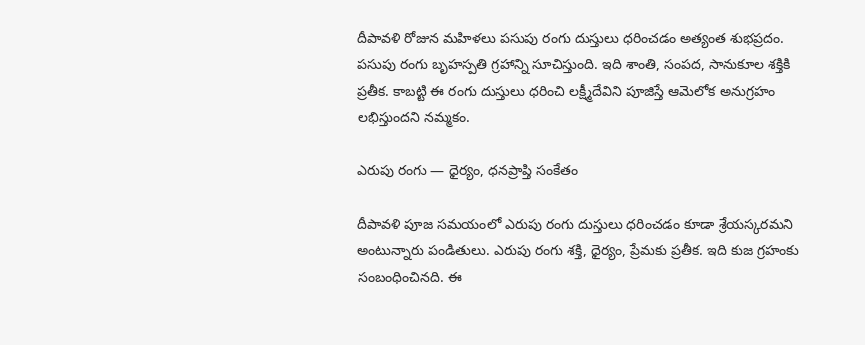దీపావళి రోజున మహిళలు పసుపు రంగు దుస్తులు ధరించడం అత్యంత శుభప్రదం. పసుపు రంగు బృహస్పతి గ్రహాన్ని సూచిస్తుంది. ఇది శాంతి, సంపద, సానుకూల శక్తికి ప్రతీక. కాబట్టి ఈ రంగు దుస్తులు ధరించి లక్ష్మీదేవిని పూజిస్తే ఆమెలోక అనుగ్రహం లభిస్తుందని నమ్మకం.

ఎరుపు రంగు — ధైర్యం, ధనప్రాప్తి సంకేతం

దీపావళి పూజ సమయంలో ఎరుపు రంగు దుస్తులు ధరించడం కూడా శ్రేయస్కరమని అంటున్నారు పండితులు. ఎరుపు రంగు శక్తి, ధైర్యం, ప్రేమకు ప్రతీక. ఇది కుజ గ్రహంకు సంబంధించినది. ఈ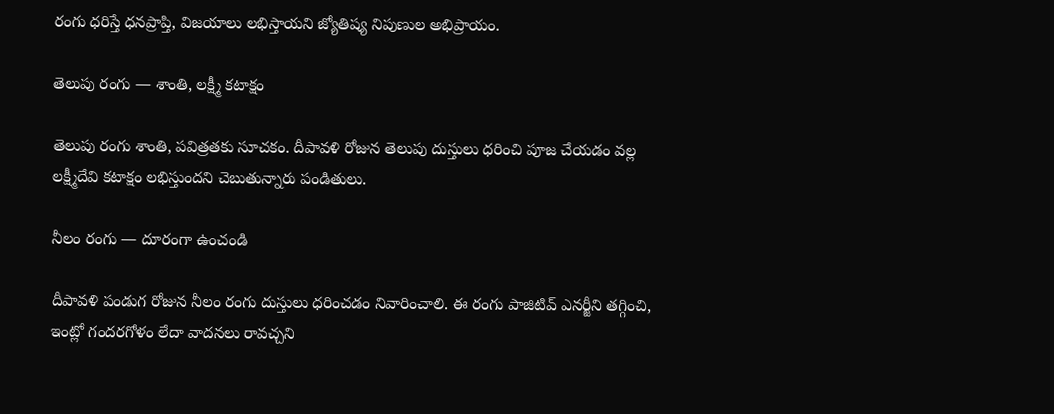రంగు ధరిస్తే ధనప్రాప్తి, విజయాలు లభిస్తాయని జ్యోతిష్య నిపుణుల అభిప్రాయం.

తెలుపు రంగు — శాంతి, లక్ష్మీ కటాక్షం

తెలుపు రంగు శాంతి, పవిత్రతకు సూచకం. దీపావళి రోజున తెలుపు దుస్తులు ధరించి పూజ చేయడం వల్ల లక్ష్మీదేవి కటాక్షం లభిస్తుందని చెబుతున్నారు పండితులు.

నీలం రంగు — దూరంగా ఉంచండి

దీపావళి పండుగ రోజున నీలం రంగు దుస్తులు ధరించడం నివారించాలి. ఈ రంగు పాజిటివ్ ఎనర్జీని తగ్గించి, ఇంట్లో గందరగోళం లేదా వాదనలు రావచ్చని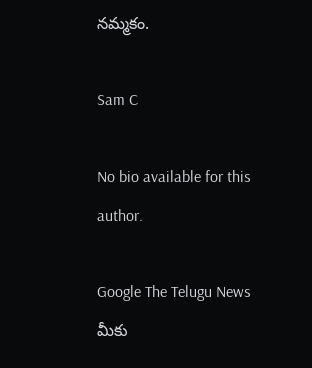నమ్మకం.

Sam C

No bio available for this author.

Google The Telugu News మీకు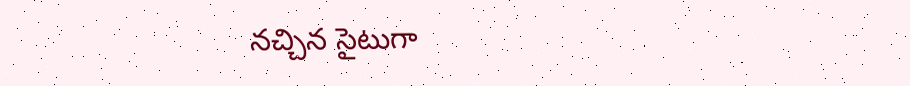నచ్చిన సైటుగా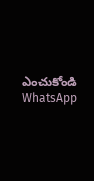ఎంచుకోండి
WhatsApp